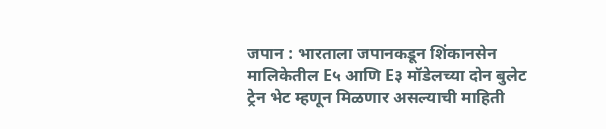जपान : भारताला जपानकडून शिंकानसेन मालिकेतील E५ आणि E३ मॉडेलच्या दोन बुलेट ट्रेन भेट म्हणून मिळणार असल्याची माहिती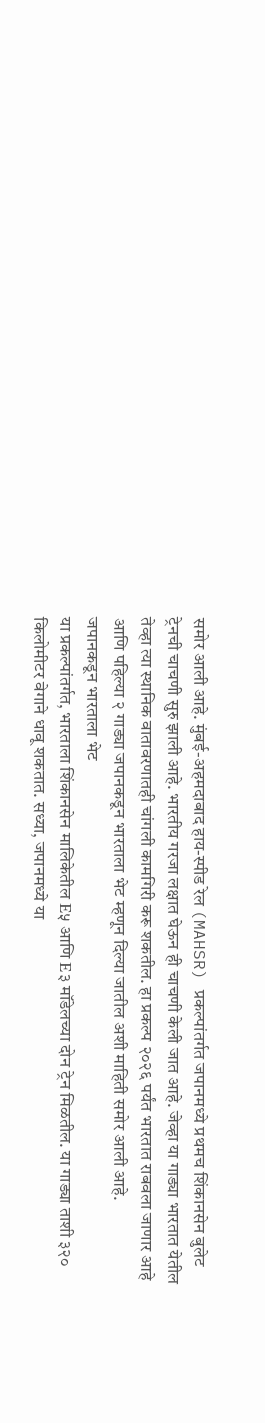समोर आली आहे. मुंबई-अहमदाबाद हाय-स्पीड रेल (MAHSR) प्रकल्पांतर्गत जपानमध्ये प्रथमच शिंकानसेन बुलेट ट्रेनची चाचणी सुरु झाली आहे. भारतीय गरजा लक्षात घेऊन ही चाचणी केली जात आहे. जेव्हा या गाड्या भारतात येतील तेव्हा त्या स्थानिक वातावरणातही चांगली कामगिरी करू शकतील. हा प्रकल्प २०२६ पर्यंत भारतात राबवला जाणार आहे आणि पहिल्या २ गाड्या जपानकडून भारताला भेट म्हणून दिल्या जातील अशी माहिती समोर आली आहे.
जपानकडून भारताला भेट
या प्रकल्पांतर्गत, भारताला शिंकानसेन मालिकेतील E५ आणि E३ मॉडेलच्या दोन ट्रेन मिळतील. या गाड्या ताशी ३२० किलोमीटर वेगाने धावू शकतात. सध्या, जपानमध्ये या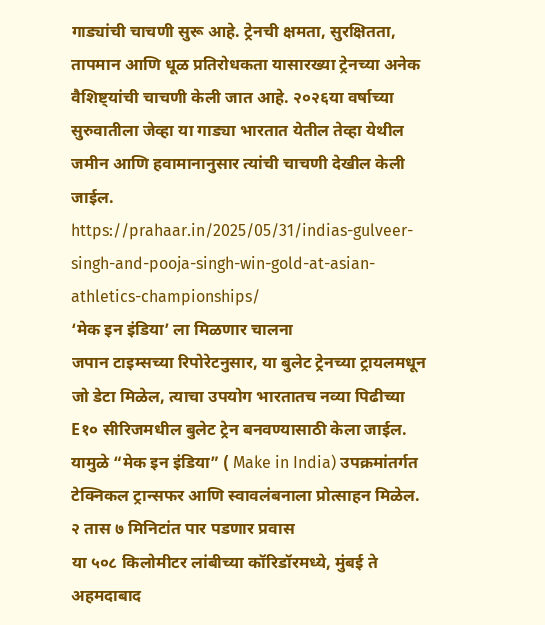गाड्यांची चाचणी सुरू आहे. ट्रेनची क्षमता, सुरक्षितता, तापमान आणि धूळ प्रतिरोधकता यासारख्या ट्रेनच्या अनेक वैशिष्ट्यांची चाचणी केली जात आहे. २०२६या वर्षाच्या सुरुवातीला जेव्हा या गाड्या भारतात येतील तेव्हा येथील जमीन आणि हवामानानुसार त्यांची चाचणी देखील केली जाईल.
https://prahaar.in/2025/05/31/indias-gulveer-singh-and-pooja-singh-win-gold-at-asian-athletics-championships/
‘मेक इन इंडिया’ ला मिळणार चालना
जपान टाइम्सच्या रिपोरेटनुसार, या बुलेट ट्रेनच्या ट्रायलमधून जो डेटा मिळेल, त्याचा उपयोग भारतातच नव्या पिढीच्या E१० सीरिजमधील बुलेट ट्रेन बनवण्यासाठी केला जाईल. यामुळे “मेक इन इंडिया” ( Make in India) उपक्रमांतर्गत टेक्निकल ट्रान्सफर आणि स्वावलंबनाला प्रोत्साहन मिळेल.
२ तास ७ मिनिटांत पार पडणार प्रवास
या ५०८ किलोमीटर लांबीच्या कॉरिडॉरमध्ये, मुंबई ते अहमदाबाद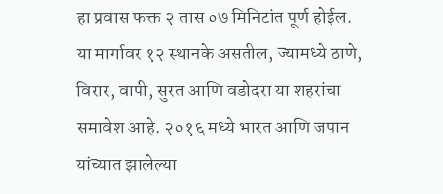हा प्रवास फक्त २ तास ०७ मिनिटांत पूर्ण होईल. या मार्गावर १२ स्थानके असतील, ज्यामध्ये ठाणे, विरार, वापी, सुरत आणि वडोदरा या शहरांचा समावेश आहे. २०१६ मध्ये भारत आणि जपान यांच्यात झालेल्या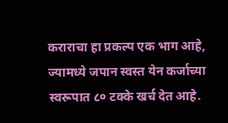कराराचा हा प्रकल्प एक भाग आहे, ज्यामध्ये जपान स्वस्त येन कर्जाच्या स्वरूपात ८० टक्के खर्च देत आहे.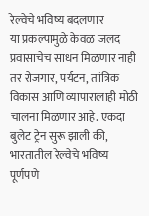रेल्वेचे भविष्य बदलणार
या प्रकल्पामुळे केवळ जलद प्रवासाचेच साधन मिळणार नाही तर रोजगार, पर्यटन, तांत्रिक विकास आणि व्यापारालाही मोठी चालना मिळणार आहे. एकदा बुलेट ट्रेन सुरू झाली की, भारतातील रेल्वेचे भविष्य पूर्णपणे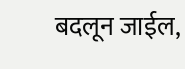बदलून जाईल,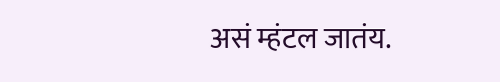असं म्हंटल जातंय.